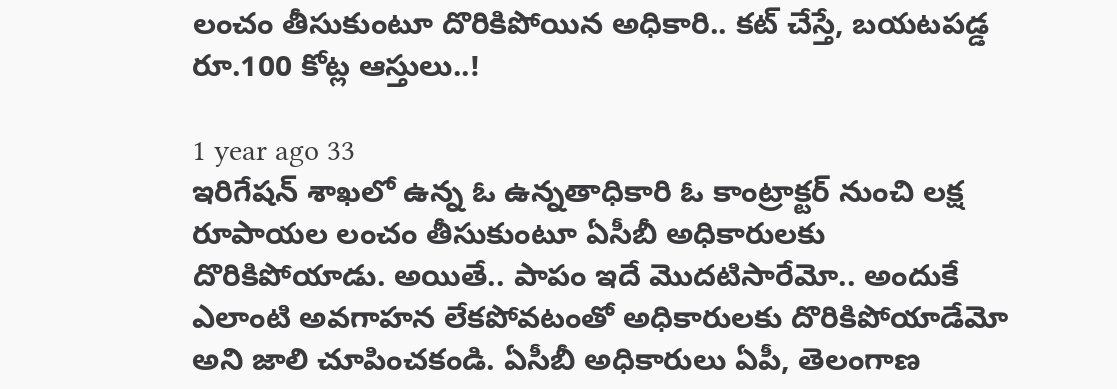లంచం తీసుకుంటూ దొరికిపోయిన అధికారి.. కట్ చేస్తే, బయటపడ్డ రూ.100 కోట్ల ఆస్తులు..!

1 year ago 33
ఇరిగేషన్ శాఖలో ఉన్న ఓ ఉన్నతాధికారి ఓ కాంట్రాక్టర్ నుంచి లక్ష రూపాయల లంచం తీసుకుంటూ ఏసీబీ అధికారులకు దొరికిపోయాడు. అయితే.. పాపం ఇదే మొదటిసారేమో.. అందుకే ఎలాంటి అవగాహన లేకపోవటంతో అధికారులకు దొరికిపోయాడేమో అని జాలి చూపించకండి. ఏసీబీ అధికారులు ఏపీ, తెలంగాణ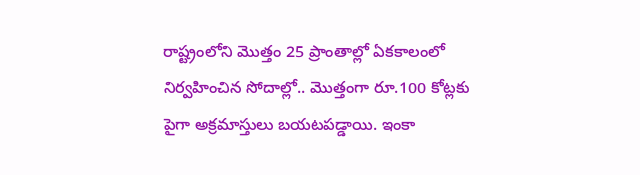రాష్ట్రంలోని మొత్తం 25 ప్రాంతాల్లో ఏకకాలంలో నిర్వహించిన సోదాల్లో.. మొత్తంగా రూ.100 కోట్లకు పైగా అక్రమాస్తులు బయటపడ్డాయి. ఇంకా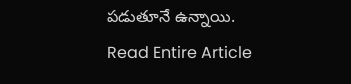పడుతూనే ఉన్నాయి.
Read Entire Article